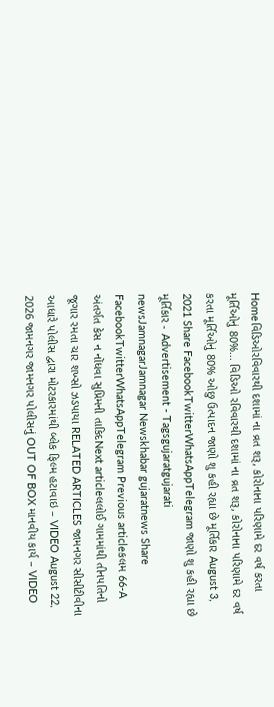Homeવિડિઓરવિવારથી દશામાં ના વ્રત શરૂ, કોરોનાના પરિણામે દર વર્ષ કરતા મૂર્તિઓનું 80%... વિડિઓ રવિવારથી દશામાં ના વ્રત શરૂ, કોરોનાના પરિણામે દર વર્ષ કરતા મૂર્તિઓનું 80% ઓછુ ઉત્પાદન જાણો શુ કહી રહ્યા છે મૂર્તિકાર August 3, 2021 Share FacebookTwitterWhatsAppTelegram જાણો શુ કહી રહ્યા છે મૂર્તિકાર - Advertisement - Tagsgujaratgujarati newsJamnagarJamnagar Newskhabar gujaratnews Share FacebookTwitterWhatsAppTelegram Previous articleકલમ 66-A અંતર્ગત કેસ ન નોંધવા સુપ્રિમની તાકિદNext articleલલોઈ ગામમાંથી તીનપતિનો જૂગાર રમતા ચાર શખ્સો ઝડપાયા RELATED ARTICLES જામનગર સીસીટીવીના આધારે પોલીસ દ્વારા મોટરકારમાંથી બ્લેક ફિલ્મ હટાવાઇ – VIDEO August 22, 2026 જામનગર જામનગર પોલીસનું OUT OF BOX માનવીય કાર્ય – VIDEO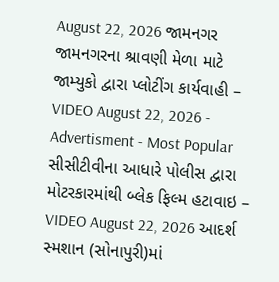August 22, 2026 જામનગર જામનગરના શ્રાવણી મેળા માટે જામ્યુકો દ્વારા પ્લોટીંગ કાર્યવાહી – VIDEO August 22, 2026 - Advertisment - Most Popular સીસીટીવીના આધારે પોલીસ દ્વારા મોટરકારમાંથી બ્લેક ફિલ્મ હટાવાઇ – VIDEO August 22, 2026 આદર્શ સ્મશાન (સોનાપુરી)માં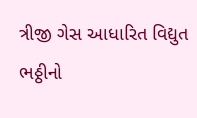ત્રીજી ગેસ આધારિત વિદ્યુત ભઠ્ઠીનો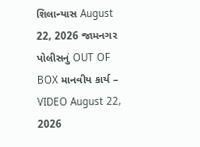શિલાન્યાસ August 22, 2026 જામનગર પોલીસનું OUT OF BOX માનવીય કાર્ય – VIDEO August 22, 2026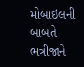મોબાઇલની બાબતે ભત્રીજાને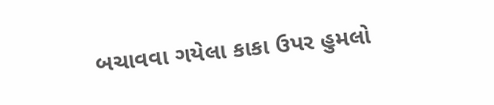બચાવવા ગયેલા કાકા ઉપર હુમલો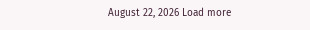August 22, 2026 Load more